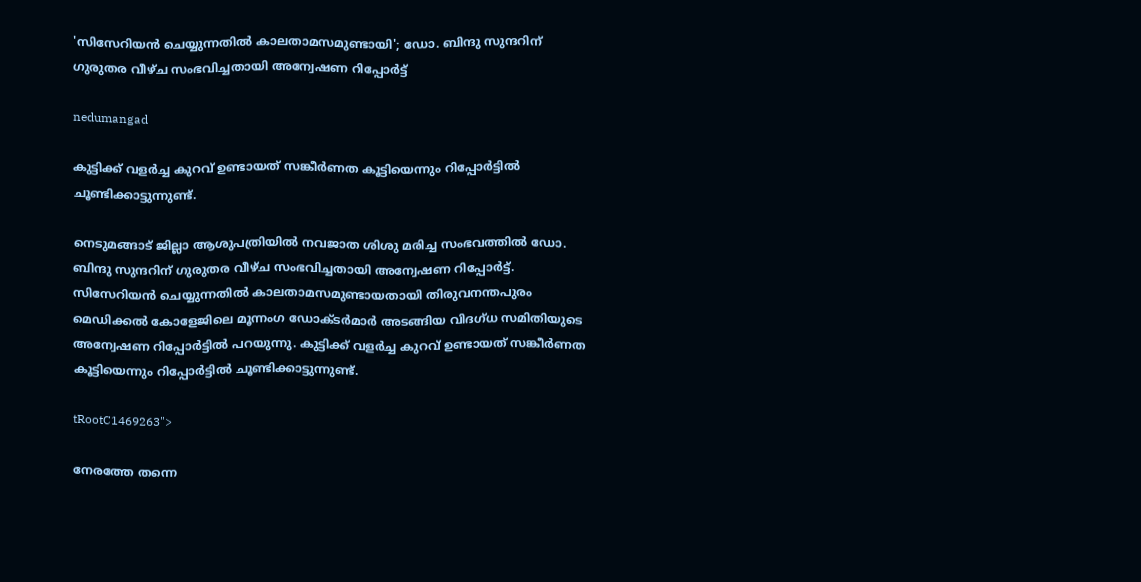'സിസേറിയന്‍ ചെയ്യുന്നതില്‍ കാലതാമസമുണ്ടായി'; ഡോ. ബിന്ദു സുന്ദറിന് ഗുരുതര വീഴ്ച സംഭവിച്ചതായി അന്വേഷണ റിപ്പോര്‍ട്ട്

nedumangad

കുട്ടിക്ക് വളര്‍ച്ച കുറവ് ഉണ്ടായത് സങ്കീര്‍ണത കൂട്ടിയെന്നും റിപ്പോര്‍ട്ടില്‍ ചൂണ്ടിക്കാട്ടുന്നുണ്ട്.

നെടുമങ്ങാട് ജില്ലാ ആശുപത്രിയില്‍ നവജാത ശിശു മരിച്ച സംഭവത്തില്‍ ഡോ. ബിന്ദു സുന്ദറിന് ഗുരുതര വീഴ്ച സംഭവിച്ചതായി അന്വേഷണ റിപ്പോര്‍ട്ട്. സിസേറിയന്‍ ചെയ്യുന്നതില്‍ കാലതാമസമുണ്ടായതായി തിരുവനന്തപുരം മെഡിക്കല്‍ കോളേജിലെ മൂന്നംഗ ഡോക്ടര്‍മാര്‍ അടങ്ങിയ വിദഗ്ധ സമിതിയുടെ അന്വേഷണ റിപ്പോര്‍ട്ടില്‍ പറയുന്നു. കുട്ടിക്ക് വളര്‍ച്ച കുറവ് ഉണ്ടായത് സങ്കീര്‍ണത കൂട്ടിയെന്നും റിപ്പോര്‍ട്ടില്‍ ചൂണ്ടിക്കാട്ടുന്നുണ്ട്.

tRootC1469263">

നേരത്തേ തന്നെ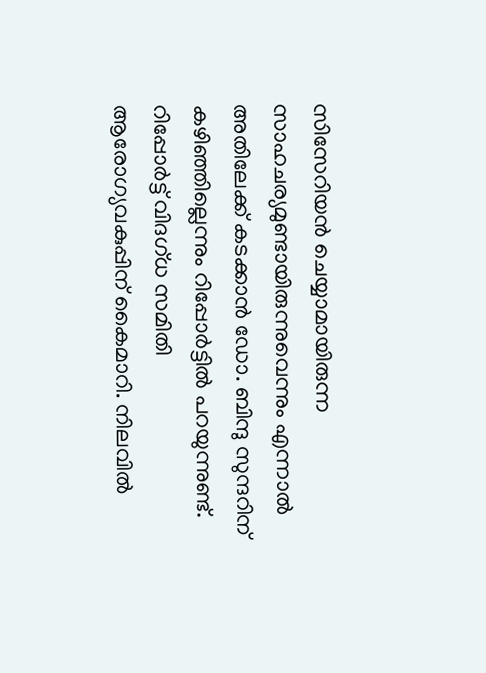സിസേറിയന്‍ ചെയ്യാമായിരുന്ന സാഹചര്യമുണ്ടായിരുന്നുവെന്നും എന്നാല്‍ അതിലേക്ക് കടക്കാന്‍ ഡോ. ബിന്ദു സുന്ദറിന് കഴിഞ്ഞില്ലെന്നും റിപ്പോര്‍ട്ടില്‍ പറയുന്നുണ്ട്. റിപ്പോര്‍ട്ട് വിദഗ്ധ സമിതി ആരോഗ്യവകുപ്പിന് കൈമാറി. നിലവില്‍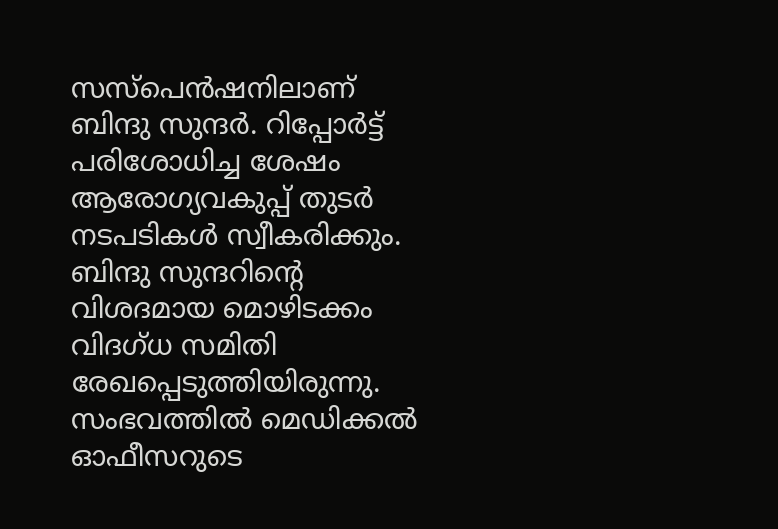സസ്‌പെന്‍ഷനിലാണ് ബിന്ദു സുന്ദര്‍. റിപ്പോര്‍ട്ട് പരിശോധിച്ച ശേഷം ആരോഗ്യവകുപ്പ് തുടര്‍ നടപടികള്‍ സ്വീകരിക്കും. ബിന്ദു സുന്ദറിന്റെ വിശദമായ മൊഴിടക്കം വിദഗ്ധ സമിതി രേഖപ്പെടുത്തിയിരുന്നു. സംഭവത്തില്‍ മെഡിക്കല്‍ ഓഫീസറുടെ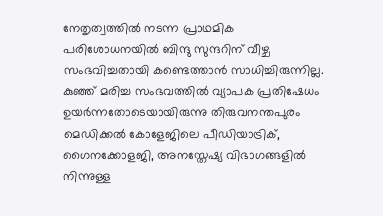നേതൃത്വത്തില്‍ നടന്ന പ്രാഥമിക പരിശോധനയില്‍ ബിന്ദു സുന്ദറിന് വീഴ്ച സംഭവിച്ചതായി കണ്ടെത്താന്‍ സാധിച്ചിരുന്നില്ല. കുഞ്ഞ് മരിച്ച സംഭവത്തില്‍ വ്യാപക പ്രതിഷേധം ഉയര്‍ന്നതോടെയായിരുന്നു തിരുവനന്തപുരം മെഡിക്കല്‍ കോളേജിലെ പീഡിയാട്രിക്, ഗൈനക്കോളജി, അനസ്തേഷ്യ വിഭാഗങ്ങളില്‍ നിന്നുള്ള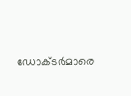ഡോക്ടര്‍മാരെ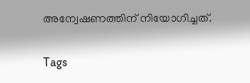അന്വേഷണത്തിന് നിയോഗിച്ചത്.

Tags